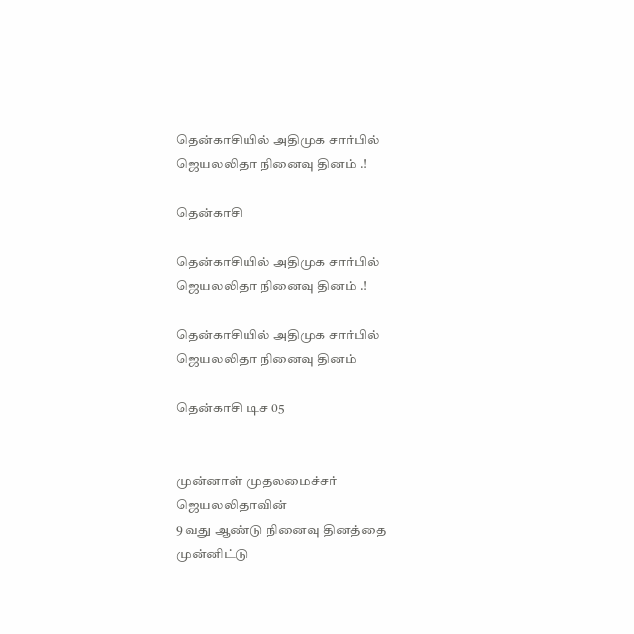தென்காசியில் அதிமுக சார்பில் ஜெயலலிதா நினைவு தினம் .!

தென்காசி

தென்காசியில் அதிமுக சார்பில் ஜெயலலிதா நினைவு தினம் .!

தென்காசியில் அதிமுக சார்பில் ஜெயலலிதா நினைவு தினம்

தென்காசி டிச 05


முன்னாள் முதலமைச்சர் ஜெயலலிதாவின்
9 வது ஆண்டு நினைவு தினத்தை முன்னிட்டு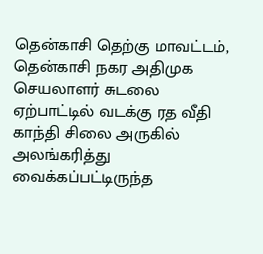தென்காசி தெற்கு மாவட்டம், தென்காசி நகர அதிமுக செயலாளர் சுடலை ஏற்பாட்டில் வடக்கு ரத வீதி காந்தி சிலை அருகில் அலங்கரித்து வைக்கப்பட்டிருந்த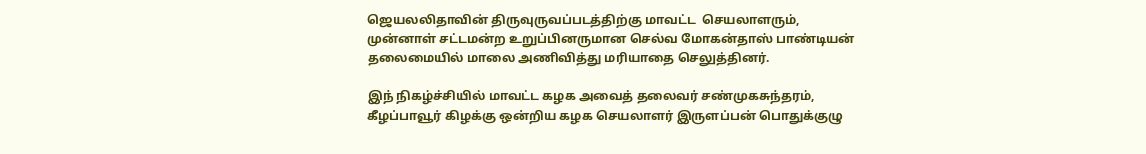ஜெயலலிதாவின் திருவுருவப்படத்திற்கு மாவட்ட  செயலாளரும், முன்னாள் சட்டமன்ற உறுப்பினருமான செல்வ மோகன்தாஸ் பாண்டியன் தலைமையில் மாலை அணிவித்து மரியாதை செலுத்தினர்.

இந் நிகழ்ச்சியில் மாவட்ட கழக அவைத் தலைவர் சண்முகசுந்தரம், கீழப்பாவூர் கிழக்கு ஒன்றிய கழக செயலாளர் இருளப்பன் பொதுக்குழு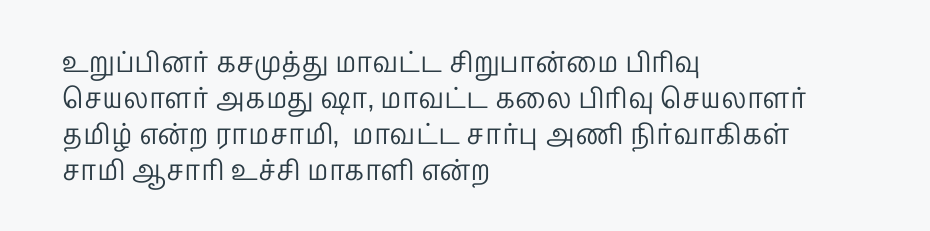உறுப்பினர் கசமுத்து மாவட்ட சிறுபான்மை பிரிவு செயலாளர் அகமது ஷா, மாவட்ட கலை பிரிவு செயலாளர் தமிழ் என்ற ராமசாமி,  மாவட்ட சார்பு அணி நிர்வாகிகள் சாமி ஆசாரி உச்சி மாகாளி என்ற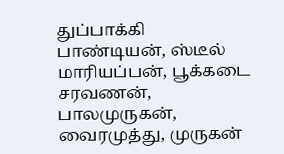துப்பாக்கி பாண்டியன், ஸ்டீல் மாரியப்பன், பூக்கடை சரவணன், பாலமுருகன், வைரமுத்து, முருகன்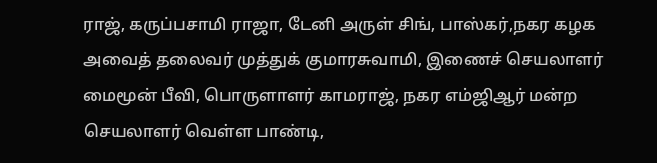ராஜ், கருப்பசாமி ராஜா, டேனி அருள் சிங், பாஸ்கர்,நகர கழக அவைத் தலைவர் முத்துக் குமாரசுவாமி, இணைச் செயலாளர் மைமூன் பீவி, பொருளாளர் காமராஜ், நகர எம்ஜிஆர் மன்ற செயலாளர் வெள்ள பாண்டி,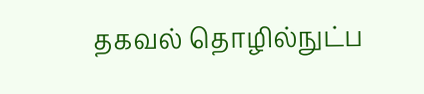தகவல் தொழில்நுட்ப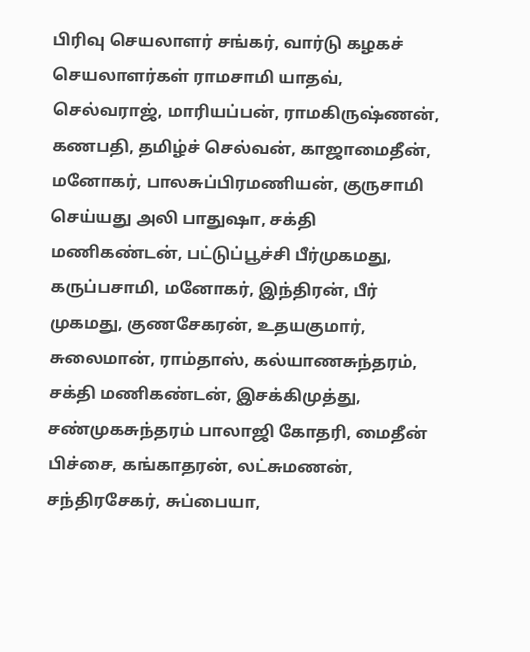பிரிவு செயலாளர் சங்கர், வார்டு கழகச் செயலாளர்கள் ராமசாமி யாதவ், செல்வராஜ், மாரியப்பன், ராமகிருஷ்ணன், கணபதி, தமிழ்ச் செல்வன், காஜாமைதீன், மனோகர், பாலசுப்பிரமணியன், குருசாமி செய்யது அலி பாதுஷா, சக்தி மணிகண்டன், பட்டுப்பூச்சி பீர்முகமது, கருப்பசாமி, மனோகர், இந்திரன், பீர் முகமது, குணசேகரன், உதயகுமார், சுலைமான், ராம்தாஸ், கல்யாணசுந்தரம், சக்தி மணிகண்டன், இசக்கிமுத்து, சண்முகசுந்தரம் பாலாஜி கோதரி, மைதீன் பிச்சை, கங்காதரன், லட்சுமணன், சந்திரசேகர், சுப்பையா,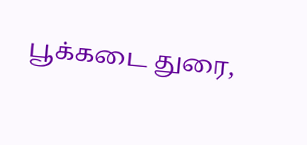பூக்கடை துரை,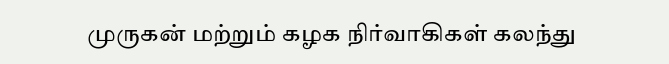முருகன் மற்றும் கழக நிர்வாகிகள் கலந்து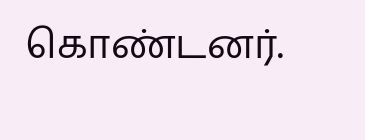கொண்டனர்.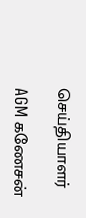செய்தியாளர்

AGM கணேசன்